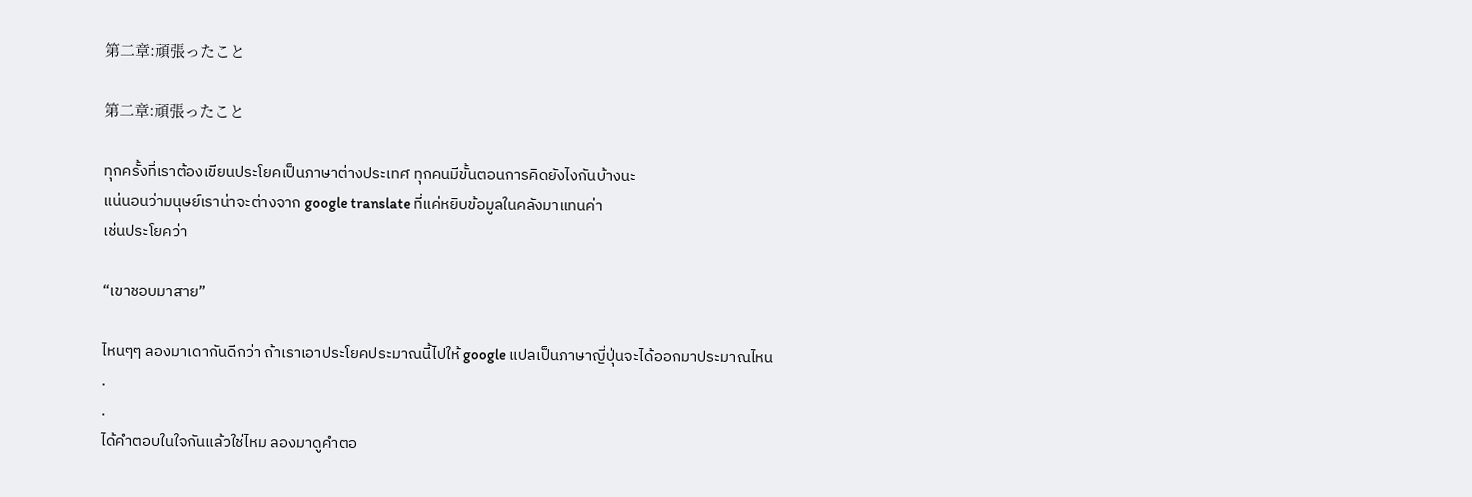第二章:頑張ったこと

第二章:頑張ったこと

ทุกครั้งที่เราต้องเขียนประโยคเป็นภาษาต่างประเทศ ทุกคนมีขั้นตอนการคิดยังไงกันบ้างนะ
แน่นอนว่ามนุษย์เราน่าจะต่างจาก google translate ที่แค่หยิบข้อมูลในคลังมาแทนค่า
เช่นประโยคว่า

“เขาชอบมาสาย”

ไหนๆๆ ลองมาเดากันดีกว่า ถ้าเราเอาประโยคประมาณนี้ไปให้ google แปลเป็นภาษาญี่ปุ่นจะได้ออกมาประมาณไหน
.
.
ได้คำตอบในใจกันแล้วใช่ไหม ลองมาดูคำตอ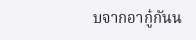บจากอากู๋กันน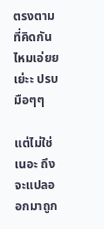ตรงตามที่คิดกันไหมเอ่ยย เย่ะะ ปรบมือๆๆ

แต่ไม่ใช่เนอะ ถึงจะแปลออกมาถูก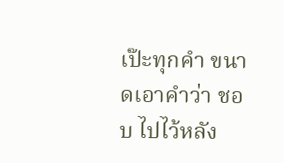เป๊ะทุกคำ ขนาดเอาคำว่า ชอบ ไปไว้หลัง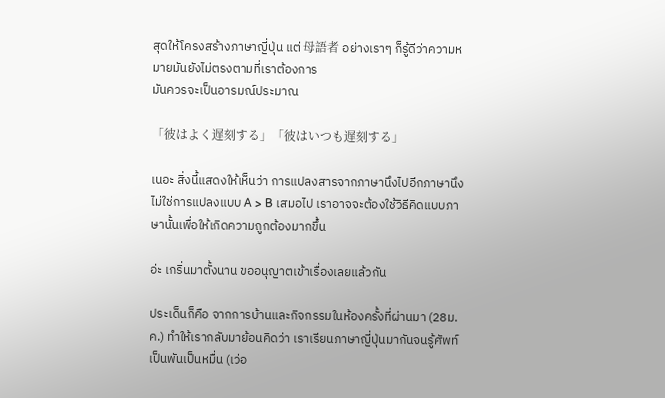สุดให้โครงสร้างภาษาญี่ปุ่น แต่ 母語者 อย่างเราๆ ก็รู้ดีว่าความหมายมันยังไม่ตรงตามที่เราต้องการ
มันควรจะเป็นอารมณ์ประมาณ

「彼はよく遅刻する」「彼はいつも遅刻する」

เนอะ สิ่งนี้แสดงให้เห็นว่า การแปลงสารจากภาษานึงไปอีกภาษานึง
ไม่ใช่การแปลงแบบ A > B เสมอไป เราอาจจะต้องใช้วิธีคิดแบบภาษานั้นเพื่อให้เกิดความถูกต้องมากขึ้น

อ่ะ เกริ่นมาตั้งนาน ขออนุญาตเข้าเรื่องเลยแล้วกัน

ประเด็นก็คือ จากการบ้านและกิจกรรมในห้องครั้งที่ผ่านมา (28ม.ค.) ทำให้เรากลับมาย้อนคิดว่า เราเรียนภาษาญี่ปุ่นมากันจนรู้ศัพท์เป็นพันเป็นหมื่น (เว่อ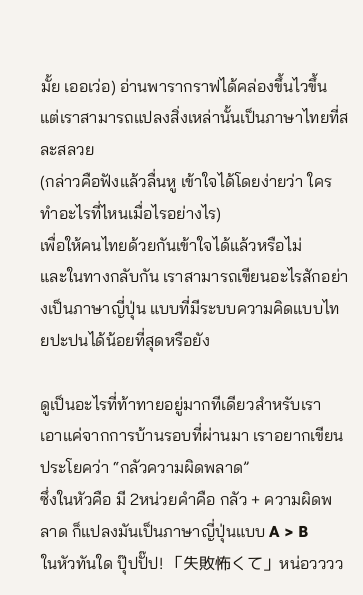มั้ย เออเว่อ) อ่านพารากราฟได้คล่องขึ้นไวขึ้น แต่เราสามารถแปลงสิ่งเหล่านั้นเป็นภาษาไทยที่สละสลวย
(กล่าวคือฟังแล้วลื่นหู เข้าใจได้โดยง่ายว่า ใครทำอะไรที่ไหนเมื่อไรอย่างไร)
เพื่อให้คนไทยด้วยกันเข้าใจได้แล้วหรือไม่
และในทางกลับกัน เราสามารถเขียนอะไรสักอย่างเป็นภาษาญี่ปุ่น แบบที่มีระบบความคิดแบบไทยปะปนได้น้อยที่สุดหรือยัง

ดูเป็นอะไรที่ท้าทายอยู่มากทีเดียวสำหรับเรา
เอาแค่จากการบ้านรอบที่ผ่านมา เราอยากเขียนประโยคว่า “กลัวความผิดพลาด”
ซึ่งในหัวคือ มี 2หน่วยคำคือ กลัว + ความผิดพลาด ก็แปลงมันเป็นภาษาญี่ปุ่นแบบ A > B
ในหัวทันใด ปุ๊ปปั๊ป! 「失敗怖くて」หน่อวววว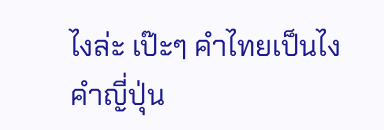ไงล่ะ เป๊ะๆ คำไทยเป็นไง คำญี่ปุ่น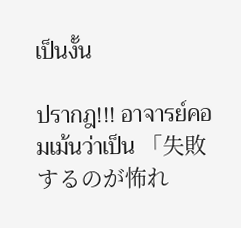เป็นงั้น

ปรากฎ!!! อาจารย์คอมเม้นว่าเป็น 「失敗するのが怖れ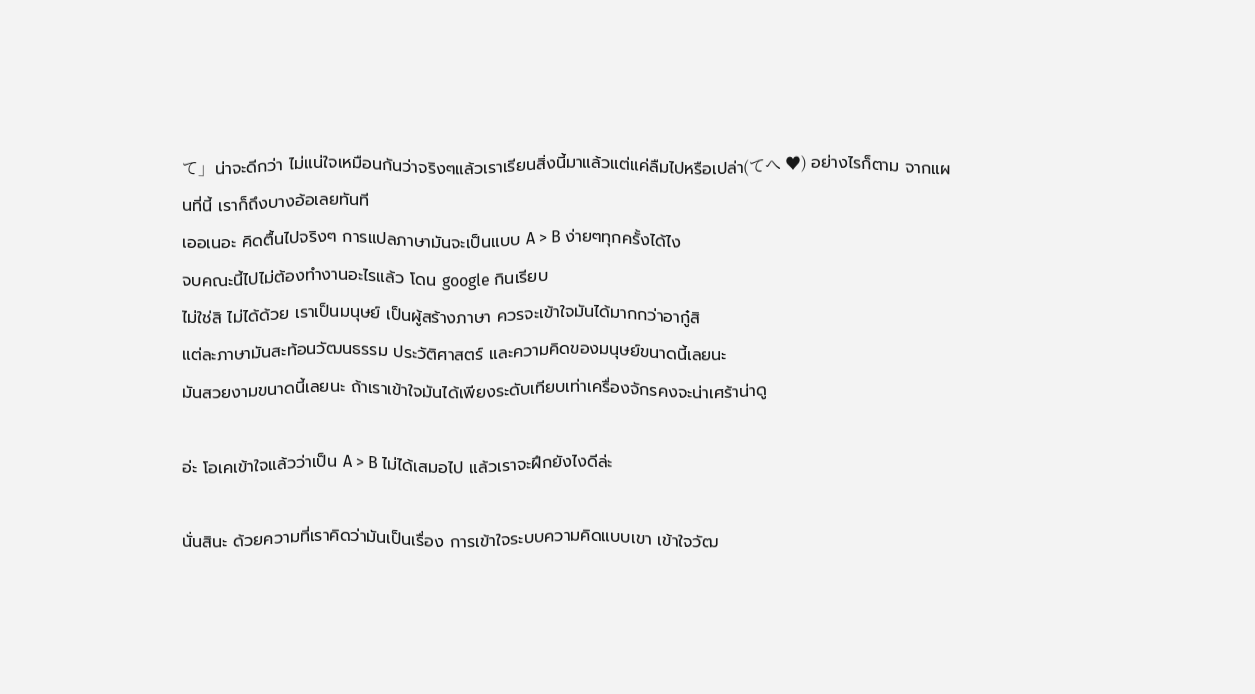て」น่าจะดีกว่า ไม่แน่ใจเหมือนกันว่าจริงๆแล้วเราเรียนสิ่งนี้มาแล้วแต่แค่ลืมไปหรือเปล่า(てへ ♥) อย่างไรก็ตาม จากแผนที่นี้ เราก็ถึงบางอ้อเลยทันที
เออเนอะ คิดตื้นไปจริงๆ การแปลภาษามันจะเป็นแบบ A > B ง่ายๆทุกครั้งได้ไง
จบคณะนี้ไปไม่ต้องทำงานอะไรแล้ว โดน google กินเรียบ
ไม่ใช่สิ ไม่ได้ด้วย เราเป็นมนุษย์ เป็นผู้สร้างภาษา ควรจะเข้าใจมันได้มากกว่าอากู๋สิ
แต่ละภาษามันสะท้อนวัฒนธรรม ประวัติศาสตร์ และความคิดของมนุษย์ขนาดนี้เลยนะ
มันสวยงามขนาดนี้เลยนะ ถ้าเราเข้าใจมันได้เพียงระดับเทียบเท่าเครื่องจักรคงจะน่าเศร้าน่าดู

อ่ะ โอเคเข้าใจแล้วว่าเป็น A > B ไม่ได้เสมอไป แล้วเราจะฝึกยังไงดีล่ะ

นั่นสินะ ด้วยความที่เราคิดว่ามันเป็นเรื่อง การเข้าใจระบบความคิดแบบเขา เข้าใจวัฒ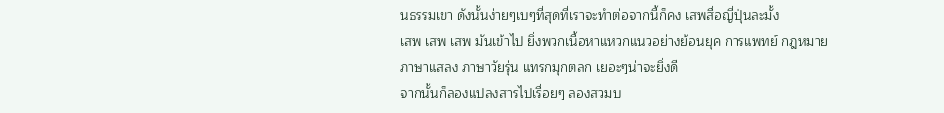นธรรมเขา ดังนั้นง่ายๆเบๆที่สุดที่เราจะทำต่อจากนี้ก็คง เสพสื่อญี่ปุ่นละมั้ง
เสพ เสพ เสพ มันเข้าไป ยิ่งพวกเนื้อหาแหวกแนวอย่างย้อนยุค การแพทย์ กฎหมาย ภาษาแสลง ภาษาวัยรุ่น แทรกมุกตลก เยอะๆน่าจะยิ่งดี
จากนั้นก็ลองแปลงสารไปเรื่อยๆ ลองสวมบ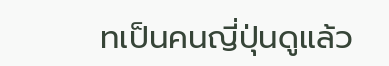ทเป็นคนญี่ปุ่นดูแล้ว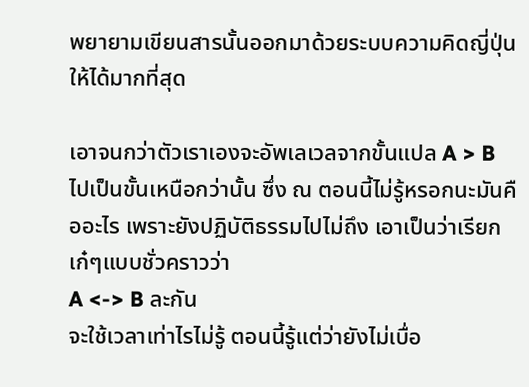พยายามเขียนสารนั้นออกมาด้วยระบบความคิดญี่ปุ่นให้ได้มากที่สุด

เอาจนกว่าตัวเราเองจะอัพเลเวลจากขั้นแปล A > B ไปเป็นขั้นเหนือกว่านั้น ซึ่ง ณ ตอนนี้ไม่รู้หรอกนะมันคืออะไร เพราะยังปฏิบัติธรรมไปไม่ถึง เอาเป็นว่าเรียกเก๋ๆแบบชั่วคราวว่า
A <-> B ละกัน
จะใช้เวลาเท่าไรไม่รู้ ตอนนี้รู้แต่ว่ายังไม่เบื่อ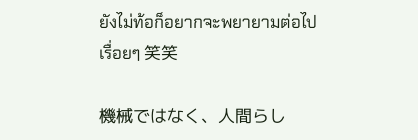ยังไม่ท้อก็อยากจะพยายามต่อไปเรื่อยๆ 笑笑

機械ではなく、人間らし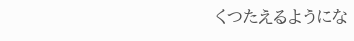くつたえるようにな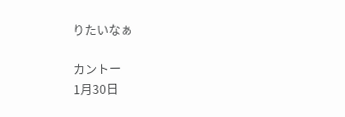りたいなぁ

カントー
1月30日